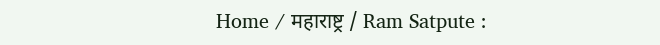Home / महाराष्ट्र / Ram Satpute :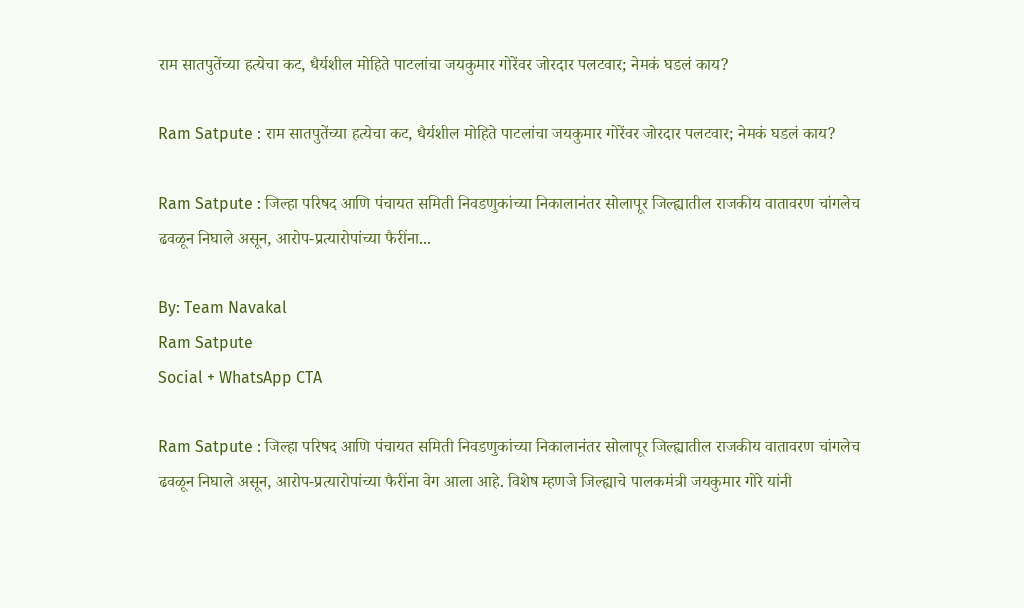राम सातपुतेंच्या हत्येचा कट, धैर्यशील मोहिते पाटलांचा जयकुमार गोरेंवर जोरदार पलटवार; नेमकं घडलं काय?

Ram Satpute : राम सातपुतेंच्या हत्येचा कट, धैर्यशील मोहिते पाटलांचा जयकुमार गोरेंवर जोरदार पलटवार; नेमकं घडलं काय?

Ram Satpute : जिल्हा परिषद आणि पंचायत समिती निवडणुकांच्या निकालानंतर सोलापूर जिल्ह्यातील राजकीय वातावरण चांगलेच ढवळून निघाले असून, आरोप-प्रत्यारोपांच्या फैरींना...

By: Team Navakal
Ram Satpute
Social + WhatsApp CTA

Ram Satpute : जिल्हा परिषद आणि पंचायत समिती निवडणुकांच्या निकालानंतर सोलापूर जिल्ह्यातील राजकीय वातावरण चांगलेच ढवळून निघाले असून, आरोप-प्रत्यारोपांच्या फैरींना वेग आला आहे. विशेष म्हणजे जिल्ह्याचे पालकमंत्री जयकुमार गोरे यांनी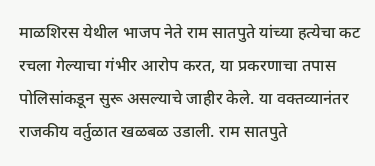माळशिरस येथील भाजप नेते राम सातपुते यांच्या हत्येचा कट रचला गेल्याचा गंभीर आरोप करत, या प्रकरणाचा तपास पोलिसांकडून सुरू असल्याचे जाहीर केले. या वक्तव्यानंतर राजकीय वर्तुळात खळबळ उडाली. राम सातपुते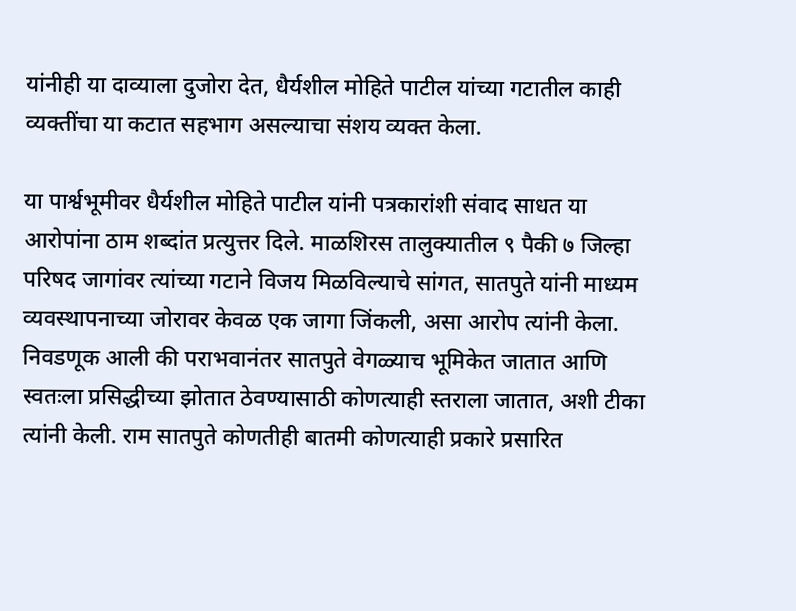यांनीही या दाव्याला दुजोरा देत, धैर्यशील मोहिते पाटील यांच्या गटातील काही व्यक्तींचा या कटात सहभाग असल्याचा संशय व्यक्त केला.

या पार्श्वभूमीवर धैर्यशील मोहिते पाटील यांनी पत्रकारांशी संवाद साधत या आरोपांना ठाम शब्दांत प्रत्युत्तर दिले. माळशिरस तालुक्यातील ९ पैकी ७ जिल्हा परिषद जागांवर त्यांच्या गटाने विजय मिळविल्याचे सांगत, सातपुते यांनी माध्यम व्यवस्थापनाच्या जोरावर केवळ एक जागा जिंकली, असा आरोप त्यांनी केला. निवडणूक आली की पराभवानंतर सातपुते वेगळ्याच भूमिकेत जातात आणि स्वतःला प्रसिद्धीच्या झोतात ठेवण्यासाठी कोणत्याही स्तराला जातात, अशी टीका त्यांनी केली. राम सातपुते कोणतीही बातमी कोणत्याही प्रकारे प्रसारित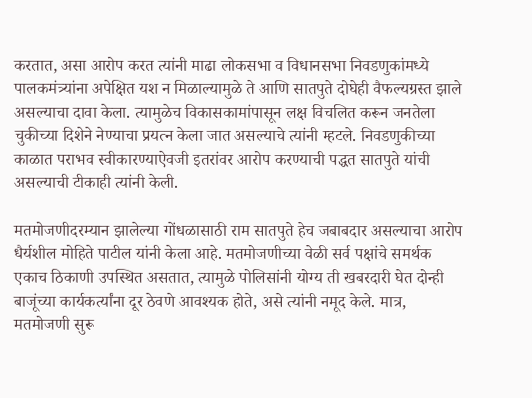करतात, असा आरोप करत त्यांनी माढा लोकसभा व विधानसभा निवडणुकांमध्ये पालकमंत्र्यांना अपेक्षित यश न मिळाल्यामुळे ते आणि सातपुते दोघेही वैफल्यग्रस्त झाले असल्याचा दावा केला. त्यामुळेच विकासकामांपासून लक्ष विचलित करून जनतेला चुकीच्या दिशेने नेण्याचा प्रयत्न केला जात असल्याचे त्यांनी म्हटले. निवडणुकीच्या काळात पराभव स्वीकारण्याऐवजी इतरांवर आरोप करण्याची पद्धत सातपुते यांची असल्याची टीकाही त्यांनी केली.

मतमोजणीदरम्यान झालेल्या गोंधळासाठी राम सातपुते हेच जबाबदार असल्याचा आरोप धैर्यशील मोहिते पाटील यांनी केला आहे. मतमोजणीच्या वेळी सर्व पक्षांचे समर्थक एकाच ठिकाणी उपस्थित असतात, त्यामुळे पोलिसांनी योग्य ती खबरदारी घेत दोन्ही बाजूंच्या कार्यकर्त्यांना दूर ठेवणे आवश्यक होते, असे त्यांनी नमूद केले. मात्र, मतमोजणी सुरू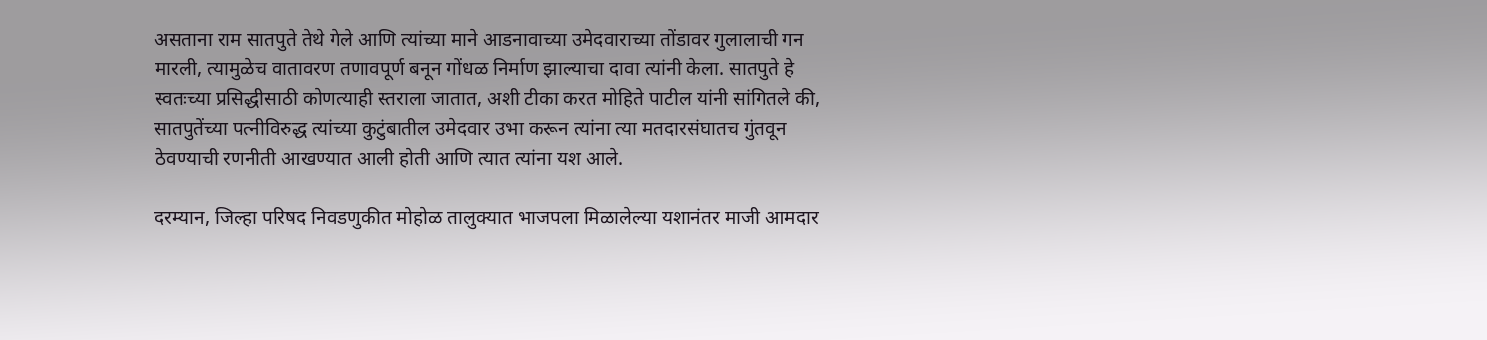असताना राम सातपुते तेथे गेले आणि त्यांच्या माने आडनावाच्या उमेदवाराच्या तोंडावर गुलालाची गन मारली, त्यामुळेच वातावरण तणावपूर्ण बनून गोंधळ निर्माण झाल्याचा दावा त्यांनी केला. सातपुते हे स्वतःच्या प्रसिद्धीसाठी कोणत्याही स्तराला जातात, अशी टीका करत मोहिते पाटील यांनी सांगितले की, सातपुतेंच्या पत्नीविरुद्ध त्यांच्या कुटुंबातील उमेदवार उभा करून त्यांना त्या मतदारसंघातच गुंतवून ठेवण्याची रणनीती आखण्यात आली होती आणि त्यात त्यांना यश आले.

दरम्यान, जिल्हा परिषद निवडणुकीत मोहोळ तालुक्यात भाजपला मिळालेल्या यशानंतर माजी आमदार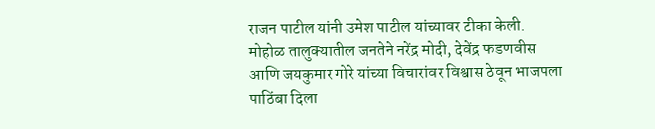राजन पाटील यांनी उमेश पाटील यांच्यावर टीका केली. मोहोळ तालुक्यातील जनतेने नरेंद्र मोदी, देवेंद्र फडणवीस आणि जयकुमार गोरे यांच्या विचारांवर विश्वास ठेवून भाजपला पाठिंबा दिला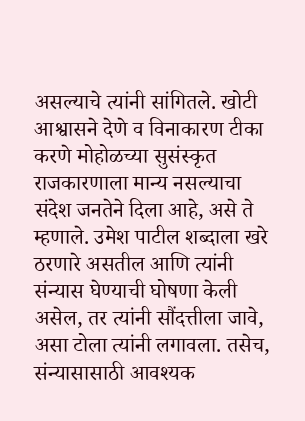असल्याचे त्यांनी सांगितले. खोटी आश्वासने देणे व विनाकारण टीका करणे मोहोळच्या सुसंस्कृत राजकारणाला मान्य नसल्याचा संदेश जनतेने दिला आहे, असे ते म्हणाले. उमेश पाटील शब्दाला खरे ठरणारे असतील आणि त्यांनी संन्यास घेण्याची घोषणा केली असेल, तर त्यांनी सौंदत्तीला जावे, असा टोला त्यांनी लगावला. तसेच, संन्यासासाठी आवश्यक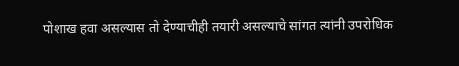पोशाख हवा असल्यास तो देण्याचीही तयारी असल्याचे सांगत त्यांनी उपरोधिक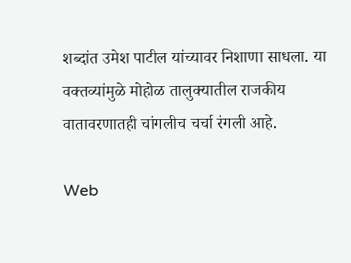शब्दांत उमेश पाटील यांच्यावर निशाणा साधला. या वक्तव्यांमुळे मोहोळ तालुक्यातील राजकीय वातावरणातही चांगलीच चर्चा रंगली आहे.

Web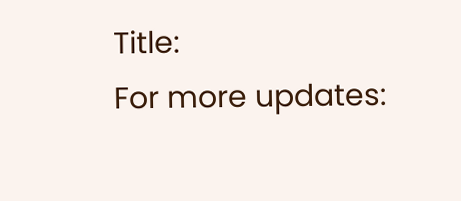Title:
For more updates: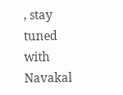, stay tuned with Navakal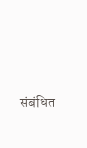संबंधित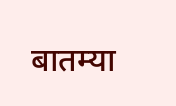बातम्या